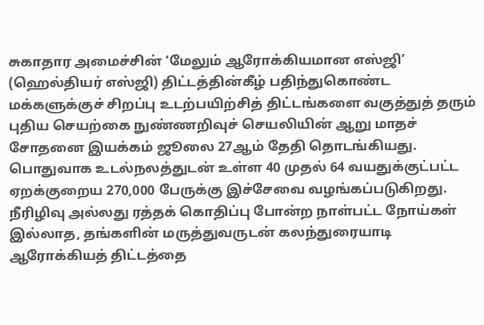சுகாதார அமைச்சின் ‘மேலும் ஆரோக்கியமான எஸ்ஜி’ (ஹெல்தியர் எஸ்ஜி) திட்டத்தின்கீழ் பதிந்துகொண்ட மக்களுக்குச் சிறப்பு உடற்பயிற்சித் திட்டங்களை வகுத்துத் தரும் புதிய செயற்கை நுண்ணறிவுச் செயலியின் ஆறு மாதச் சோதனை இயக்கம் ஜூலை 27ஆம் தேதி தொடங்கியது.
பொதுவாக உடல்நலத்துடன் உள்ள 40 முதல் 64 வயதுக்குட்பட்ட ஏறக்குறைய 270,000 பேருக்கு இச்சேவை வழங்கப்படுகிறது. நீரிழிவு அல்லது ரத்தக் கொதிப்பு போன்ற நாள்பட்ட நோய்கள் இல்லாத, தங்களின் மருத்துவருடன் கலந்துரையாடி ஆரோக்கியத் திட்டத்தை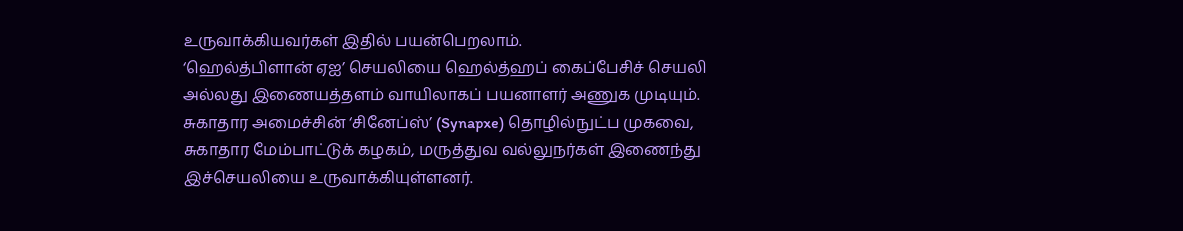உருவாக்கியவர்கள் இதில் பயன்பெறலாம்.
‘ஹெல்த்பிளான் ஏஐ’ செயலியை ஹெல்த்ஹப் கைப்பேசிச் செயலி அல்லது இணையத்தளம் வாயிலாகப் பயனாளர் அணுக முடியும்.
சுகாதார அமைச்சின் ‘சினேப்ஸ்’ (Synapxe) தொழில்நுட்ப முகவை, சுகாதார மேம்பாட்டுக் கழகம், மருத்துவ வல்லுநர்கள் இணைந்து இச்செயலியை உருவாக்கியுள்ளனர்.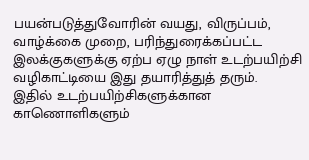பயன்படுத்துவோரின் வயது, விருப்பம், வாழ்க்கை முறை, பரிந்துரைக்கப்பட்ட இலக்குகளுக்கு ஏற்ப ஏழு நாள் உடற்பயிற்சி வழிகாட்டியை இது தயாரித்துத் தரும்.
இதில் உடற்பயிற்சிகளுக்கான காணொளிகளும்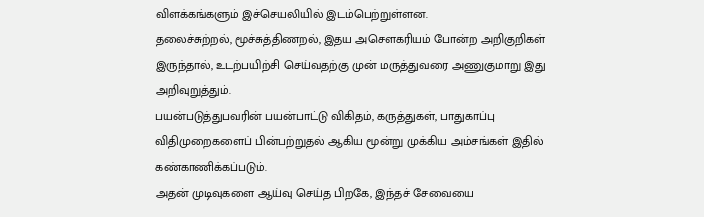விளக்கங்களும் இச்செயலியில் இடம்பெற்றுள்ளன.
தலைச்சுற்றல், மூச்சுத்திணறல், இதய அசௌகரியம் போன்ற அறிகுறிகள் இருந்தால், உடற்பயிற்சி செய்வதற்கு முன் மருத்துவரை அணுகுமாறு இது அறிவுறுத்தும்.
பயன்படுத்துபவரின் பயன்பாட்டு விகிதம், கருத்துகள், பாதுகாப்பு விதிமுறைகளைப் பின்பற்றுதல் ஆகிய மூன்று முக்கிய அம்சங்கள் இதில் கண்காணிக்கப்படும்.
அதன் முடிவுகளை ஆய்வு செய்த பிறகே, இந்தச் சேவையை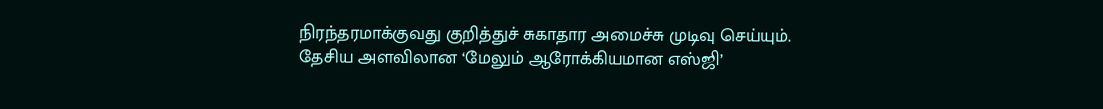நிரந்தரமாக்குவது குறித்துச் சுகாதார அமைச்சு முடிவு செய்யும்.
தேசிய அளவிலான ‘மேலும் ஆரோக்கியமான எஸ்ஜி’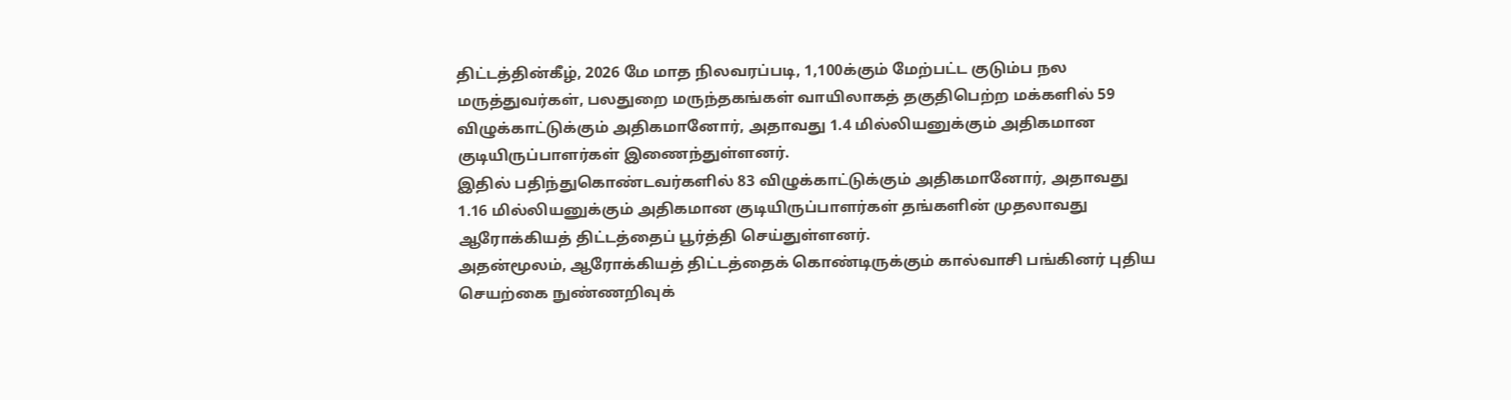திட்டத்தின்கீழ், 2026 மே மாத நிலவரப்படி, 1,100க்கும் மேற்பட்ட குடும்ப நல மருத்துவர்கள், பலதுறை மருந்தகங்கள் வாயிலாகத் தகுதிபெற்ற மக்களில் 59 விழுக்காட்டுக்கும் அதிகமானோர், அதாவது 1.4 மில்லியனுக்கும் அதிகமான குடியிருப்பாளர்கள் இணைந்துள்ளனர்.
இதில் பதிந்துகொண்டவர்களில் 83 விழுக்காட்டுக்கும் அதிகமானோர், அதாவது 1.16 மில்லியனுக்கும் அதிகமான குடியிருப்பாளர்கள் தங்களின் முதலாவது ஆரோக்கியத் திட்டத்தைப் பூர்த்தி செய்துள்ளனர்.
அதன்மூலம், ஆரோக்கியத் திட்டத்தைக் கொண்டிருக்கும் கால்வாசி பங்கினர் புதிய செயற்கை நுண்ணறிவுக்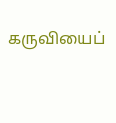கருவியைப்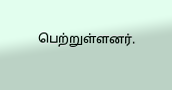பெற்றுள்ளனர்.